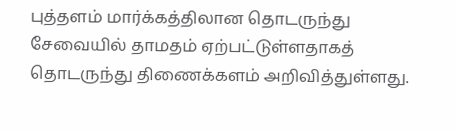புத்தளம் மார்க்கத்திலான தொடருந்து சேவையில் தாமதம் ஏற்பட்டுள்ளதாகத் தொடருந்து திணைக்களம் அறிவித்துள்ளது.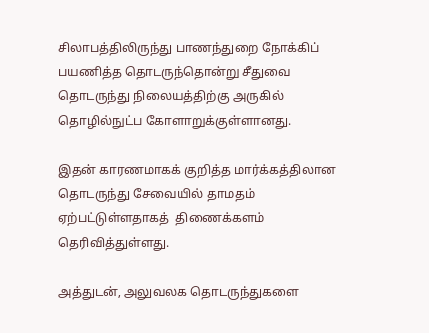சிலாபத்திலிருந்து பாணந்துறை நோக்கிப் பயணித்த தொடருந்தொன்று சீதுவை தொடருந்து நிலையத்திற்கு அருகில் தொழில்நுட்ப கோளாறுக்குள்ளானது.

இதன் காரணமாகக் குறித்த மார்க்கத்திலான தொடருந்து சேவையில் தாமதம் ஏற்பட்டுள்ளதாகத்  திணைக்களம் தெரிவித்துள்ளது.

அத்துடன், அலுவலக தொடருந்துகளை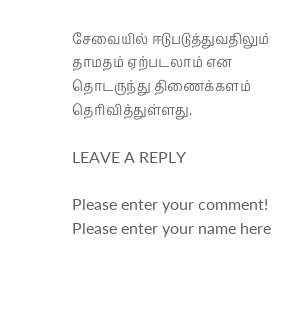சேவையில் ஈடுபடுத்துவதிலும் தாமதம் ஏற்படலாம் என தொடருந்து திணைக்களம் தெரிவித்துள்ளது.

LEAVE A REPLY

Please enter your comment!
Please enter your name here